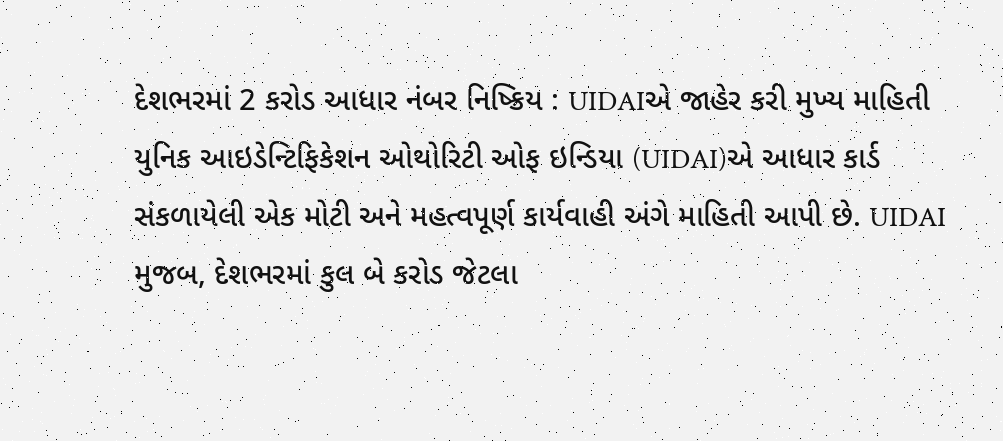દેશભરમાં 2 કરોડ આધાર નંબર નિષ્ક્રિય : UIDAIએ જાહેર કરી મુખ્ય માહિતી
યુનિક આઇડેન્ટિફિકેશન ઓથોરિટી ઓફ ઇન્ડિયા (UIDAI)એ આધાર કાર્ડ સંકળાયેલી એક મોટી અને મહત્વપૂર્ણ કાર્યવાહી અંગે માહિતી આપી છે. UIDAI મુજબ, દેશભરમાં કુલ બે કરોડ જેટલા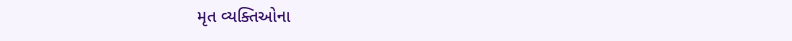મૃત વ્યક્તિઓના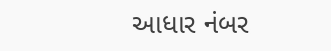આધાર નંબર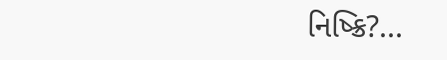નિષ્ક્રિ?...